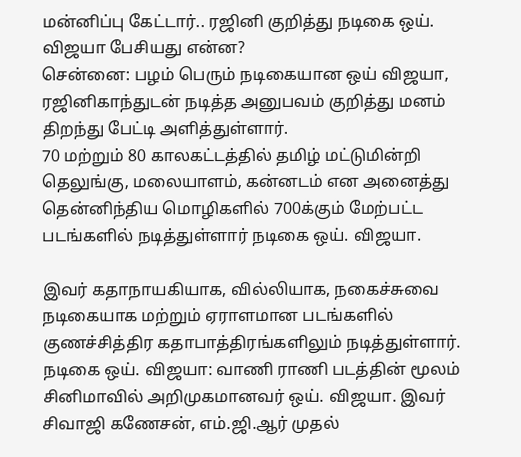மன்னிப்பு கேட்டார்.. ரஜினி குறித்து நடிகை ஒய். விஜயா பேசியது என்ன?
சென்னை: பழம் பெரும் நடிகையான ஒய் விஜயா, ரஜினிகாந்துடன் நடித்த அனுபவம் குறித்து மனம் திறந்து பேட்டி அளித்துள்ளார்.
70 மற்றும் 80 காலகட்டத்தில் தமிழ் மட்டுமின்றி தெலுங்கு, மலையாளம், கன்னடம் என அனைத்து தென்னிந்திய மொழிகளில் 700க்கும் மேற்பட்ட படங்களில் நடித்துள்ளார் நடிகை ஒய். விஜயா.

இவர் கதாநாயகியாக, வில்லியாக, நகைச்சுவை நடிகையாக மற்றும் ஏராளமான படங்களில் குணச்சித்திர கதாபாத்திரங்களிலும் நடித்துள்ளார்.
நடிகை ஒய். விஜயா: வாணி ராணி படத்தின் மூலம் சினிமாவில் அறிமுகமானவர் ஒய். விஜயா. இவர் சிவாஜி கணேசன், எம்.ஜி.ஆர் முதல்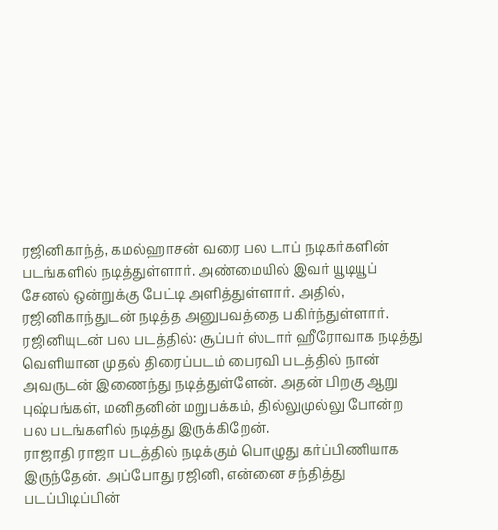ரஜினிகாந்த், கமல்ஹாசன் வரை பல டாப் நடிகர்களின் படங்களில் நடித்துள்ளார். அண்மையில் இவர் யூடியூப் சேனல் ஒன்றுக்கு பேட்டி அளித்துள்ளார். அதில், ரஜினிகாந்துடன் நடித்த அனுபவத்தை பகிர்ந்துள்ளார்.
ரஜினியுடன் பல படத்தில்: சூப்பர் ஸ்டார் ஹீரோவாக நடித்து வெளியான முதல் திரைப்படம் பைரவி படத்தில் நான் அவருடன் இணைந்து நடித்துள்ளேன். அதன் பிறகு ஆறு புஷ்பங்கள், மனிதனின் மறுபக்கம், தில்லுமுல்லு போன்ற பல படங்களில் நடித்து இருக்கிறேன்.
ராஜாதி ராஜா படத்தில் நடிக்கும் பொழுது கர்ப்பிணியாக இருந்தேன். அப்போது ரஜினி, என்னை சந்தித்து படப்பிடிப்பின்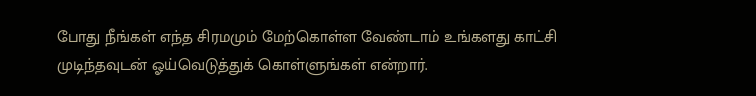போது நீங்கள் எந்த சிரமமும் மேற்கொள்ள வேண்டாம் உங்களது காட்சி முடிந்தவுடன் ஓய்வெடுத்துக் கொள்ளுங்கள் என்றார்.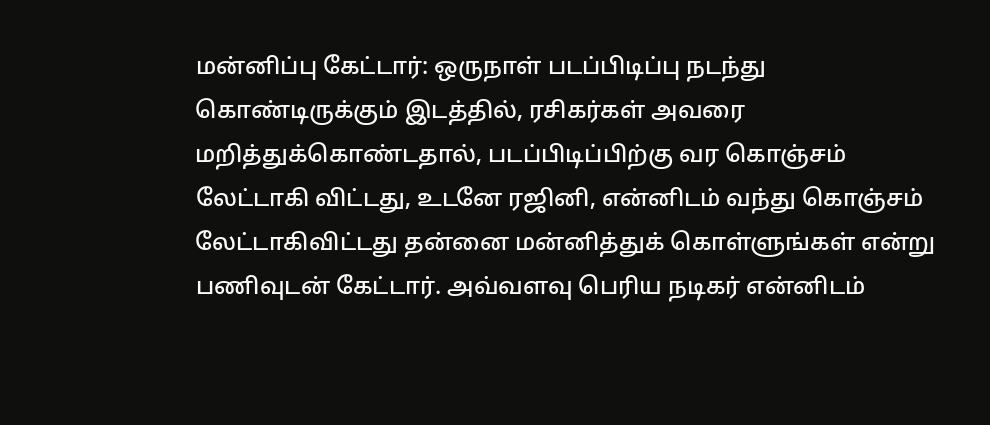மன்னிப்பு கேட்டார்: ஒருநாள் படப்பிடிப்பு நடந்து கொண்டிருக்கும் இடத்தில், ரசிகர்கள் அவரை மறித்துக்கொண்டதால், படப்பிடிப்பிற்கு வர கொஞ்சம் லேட்டாகி விட்டது, உடனே ரஜினி, என்னிடம் வந்து கொஞ்சம் லேட்டாகிவிட்டது தன்னை மன்னித்துக் கொள்ளுங்கள் என்று பணிவுடன் கேட்டார். அவ்வளவு பெரிய நடிகர் என்னிடம்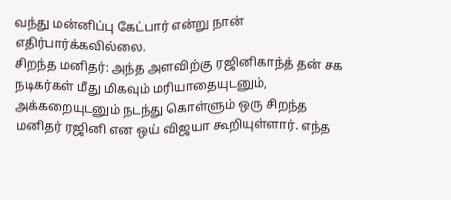வந்து மன்னிப்பு கேட்பார் என்று நான் எதிர்பார்க்கவில்லை.
சிறந்த மனிதர்: அந்த அளவிற்கு ரஜினிகாந்த் தன் சக நடிகர்கள் மீது மிகவும் மரியாதையுடனும், அக்கறையுடனும் நடந்து கொள்ளும் ஒரு சிறந்த மனிதர் ரஜினி என ஒய் விஜயா கூறியுள்ளார். எந்த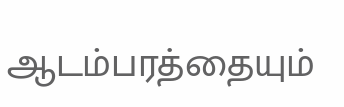ஆடம்பரத்தையும்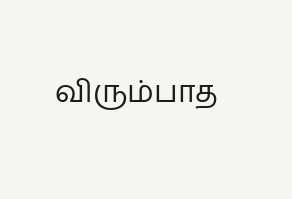விரும்பாத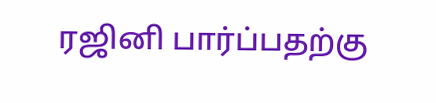ரஜினி பார்ப்பதற்கு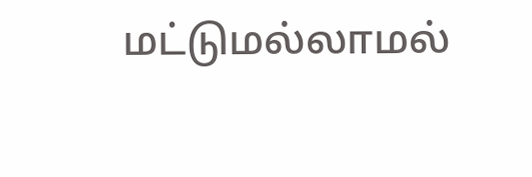மட்டுமல்லாமல்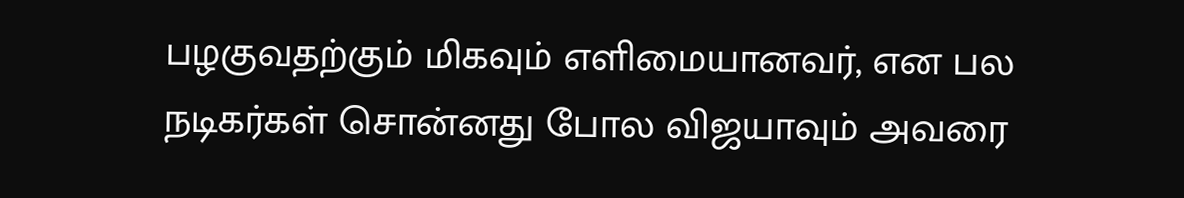பழகுவதற்கும் மிகவும் எளிமையானவர், என பல நடிகர்கள் சொன்னது போல விஜயாவும் அவரை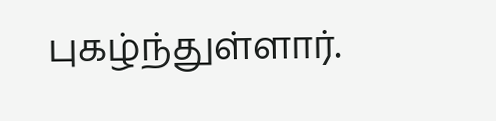புகழ்ந்துள்ளார்.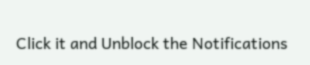Click it and Unblock the Notifications